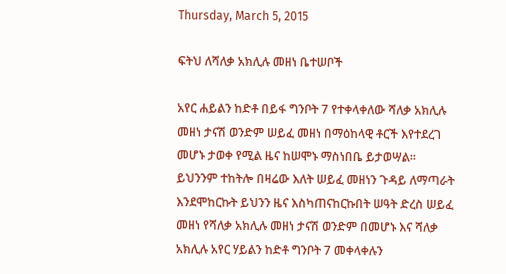Thursday, March 5, 2015

ፍትህ ለሻለቃ አክሊሉ መዘነ ቤተሠቦች

አየር ሐይልን ከድቶ በይፋ ግንቦት 7 የተቀላቀለው ሻለቃ አክሊሉ መዘነ ታናሽ ወንድም ሠይፈ መዘነ በማዕከላዊ ቶርች እየተደረገ መሆኑ ታወቀ የሚል ዜና ከሠሞኑ ማስነበቤ ይታወሣል፡፡ ይህንንም ተከትሎ በዛሬው እለት ሠይፈ መዘነን ጉዳይ ለማጣራት እንደሞከርኩት ይህንን ዜና እስካጠናከርኩበት ሠዓት ድረስ ሠይፈ መዘነ የሻለቃ አክሊሉ መዘነ ታናሽ ወንድም በመሆኑ እና ሻለቃ አክሊሉ አየር ሃይልን ከድቶ ግንቦት 7 መቀላቀሉን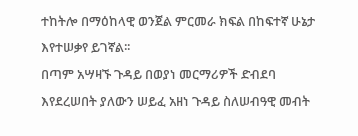ተከትሎ በማዕከላዊ ወንጀል ምርመራ ክፍል በከፍተኛ ሁኔታ እየተሠቃየ ይገኛል፡፡
በጣም አሣዛኙ ጉዳይ በወያነ መርማሪዎች ድብደባ እየደረሠበት ያለውን ሠይፈ አዘነ ጉዳይ ስለሠብዓዊ መብት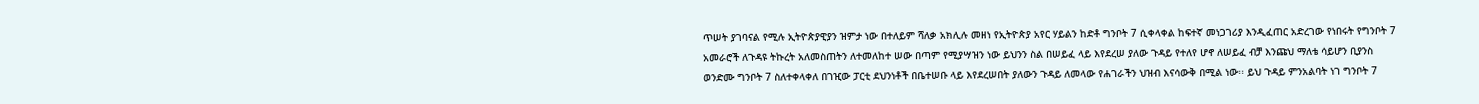ጥሠት ያገባናል የሚሉ ኢትዮጵያዊያን ዝምታ ነው በተለይም ሻለቃ አክሊሉ መዘነ የኢትዮጵያ አየር ሃይልን ከድቶ ግንቦት 7 ሲቀላቀል ከፍተኛ መነጋገሪያ እንዲፈጠር አድረገው የነበሩት የግንቦት 7 አመራሮች ለጉዳዩ ትኩረት አለመስጠትን ለተመለከተ ሠው በጣም የሚያሣዝን ነው ይህንን ስል በሠይፈ ላይ እየደረሠ ያለው ጉዳይ የተለየ ሆኖ ለሠይፈ ብቻ እንጩህ ማለቴ ሳይሆን ቢያንስ ወንድሙ ግንቦት 7 ስለተቀላቀለ በገዢው ፓርቲ ደህንነቶች በቤተሠቡ ላይ እየደረሠበት ያለውን ጉዳይ ለመላው የሐገራችን ህዝብ እናሳውቅ በሚል ነው፡፡ ይህ ጉዳይ ምንአልባት ነገ ግንቦት 7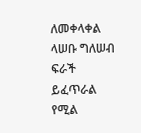ለመቀላቀል ላሠቡ ግለሠብ ፍራች ይፈጥራል የሚል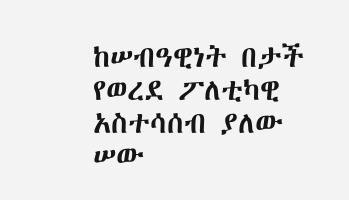ከሠብዓዊነት በታች የወረደ ፖለቲካዊ አስተሳሰብ ያለው ሠው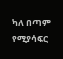ካለ በጣም የሚያሳፍር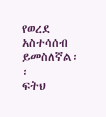የወረደ አስተሳሰብ ይመስለኛል፡፡
ፍትህ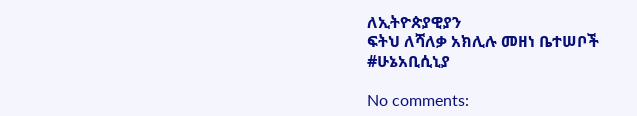ለኢትዮጵያዊያን
ፍትህ ለሻለቃ አክሊሉ መዘነ ቤተሠቦች
#ሁኔአቢሲኒያ

No comments: